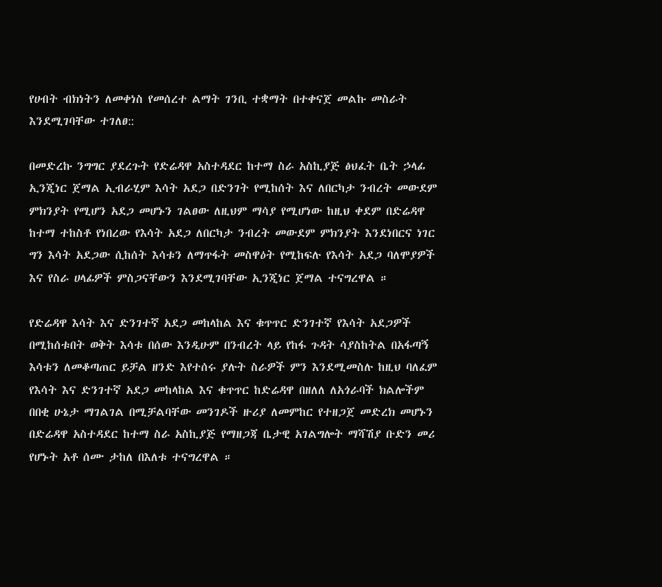የሀብት ብክነትን ለመቀነስ የመሰረተ ልማት ገንቢ ተቋማት በተቀናጀ መልኩ መስራት እንደሚገባቸው ተገለፀ::

በመድረኩ ንግግር ያደረጉት የድሬዳዋ አስተዳደር ከተማ ስራ አስኪያጅ ፅህፈት ቤት ኃላፊ ኢንጂነር ጀማል ኢብራሂም እሳት አደጋ በድንገት የሚከሰት እና ለበርካታ ንብረት መውደም ምክንያት የሚሆን አደጋ መሆኑን ገልፀው ለዚህም ማሳያ የሚሆነው ከዚህ ቀደም በድሬዳዋ ከተማ ተከስቶ የነበረው የእሳት አደጋ ለበርካታ ንብረት መውደም ምክንያት እንደነበርና ነገር ግን እሳት አደጋው ሲከሰት እሳቱን ለማጥፋት መስዋዕት የሚከፍሉ የእሳት አደጋ ባለሞያዎች እና የስራ ሀላፊዎች ምስጋናቸውን እንደሚገባቸው ኢንጂነር ጀማል ተናግረዋል ።

የድሬዳዋ እሳት እና ድንገተኛ አደጋ መከላከል እና ቁጥጥር ድንገተኛ የእሳት አደጋዎች በሚከሰቱበት ወቅት እሳቱ በሰው እንዲሁም በንብረት ላይ የከፋ ጉዳት ሳያስከትል በአፋጣኝ እሳቱን ለመቆጣጠር ይቻል ዘንድ እየተሰሩ ያሉት ስራዎች ምን እንደሚመስሉ ከዚህ ባለፈም የእሳት እና ድንገተኛ አደጋ መከላከል እና ቁጥጥር ከድሬዳዋ በዘለለ ለአጎራባች ክልሎችም በበቂ ሁኔታ ማገልገል በሚቻልባቸው መንገዶች ዙሪያ ለመምከር የተዘጋጀ መድረክ መሆኑን በድሬዳዋ አስተዳደር ከተማ ስራ አስኪያጅ የማዘጋጃ ቤታዊ አገልግሎት ማሻሽያ ቡድን መሪ የሆኑት አቶ ሰሙ ታከለ በእለቱ ተናግረዋል ።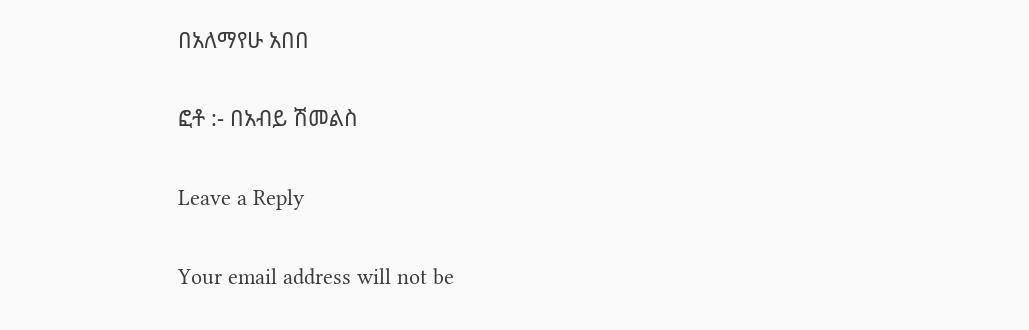በአለማየሁ አበበ

ፎቶ :- በአብይ ሽመልስ

Leave a Reply

Your email address will not be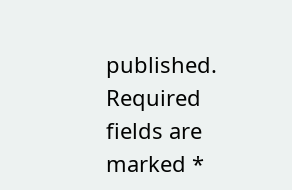published. Required fields are marked *